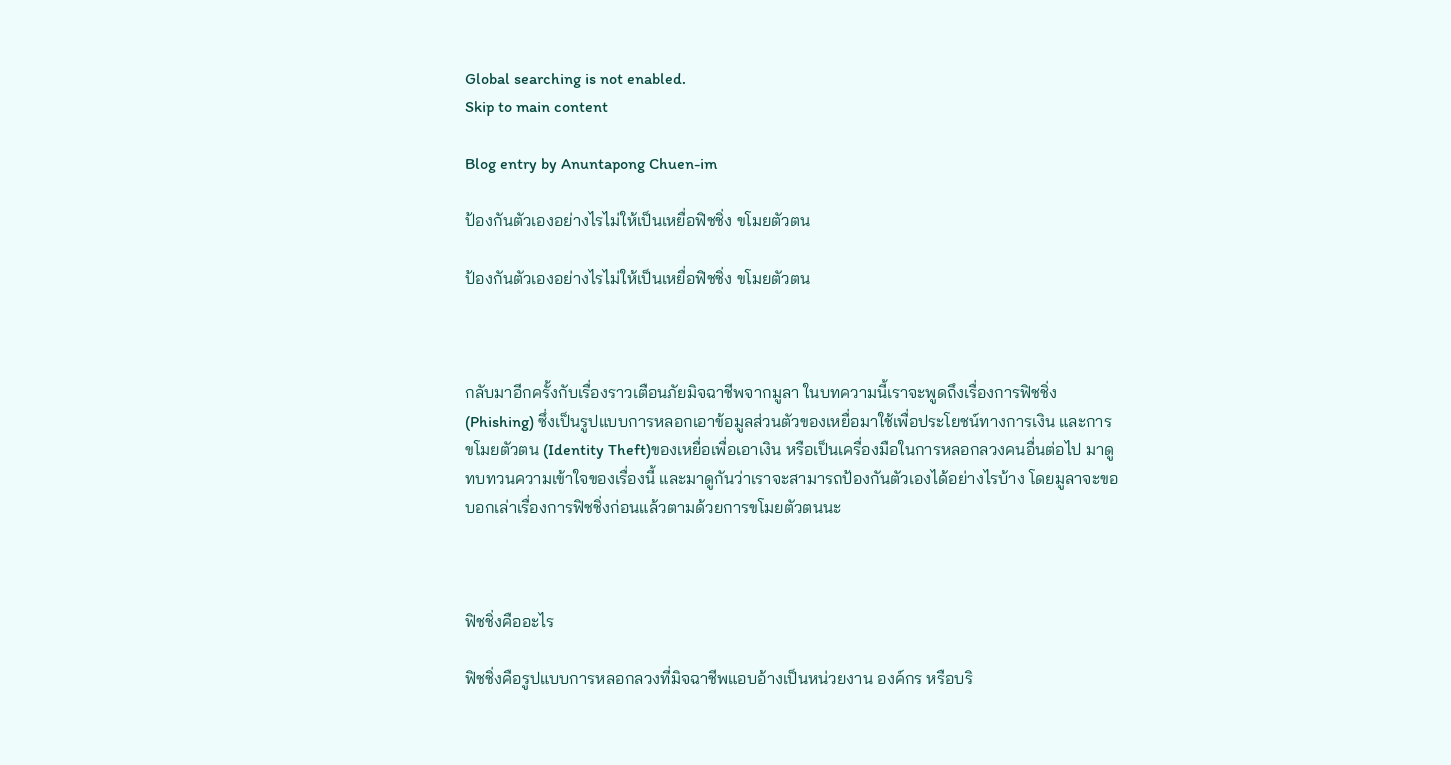Global searching is not enabled.
Skip to main content

Blog entry by Anuntapong Chuen-im

ป้องกันตัวเองอย่างไรไม่ให้เป็นเหยื่อฟิชชิ่ง ขโมยตัวตน

ป้องกันตัวเองอย่างไรไม่ให้เป็นเหยื่อฟิชชิ่ง ขโมยตัวตน



กลับมาอีกครั้งกับเรื่องราวเตือนภัยมิจฉาชีพจากมูลา ในบทความนี้เราจะพูดถึงเรื่องการฟิชชิ่ง (Phishing) ซึ่งเป็นรูปแบบการหลอกเอาข้อมูลส่วนตัวของเหยื่อมาใช้เพื่อประโยชน์ทางการเงิน และการขโมยตัวตน (Identity Theft)ของเหยื่อเพื่อเอาเงิน หรือเป็นเครื่องมือในการหลอกลวงคนอื่นต่อไป มาดูทบทวนความเข้าใจของเรื่องนี้ และมาดูกันว่าเราจะสามารถป้องกันตัวเองได้อย่างไรบ้าง โดยมูลาจะขอบอกเล่าเรื่องการฟิชชิ่งก่อนแล้วตามด้วยการขโมยตัวตนนะ



ฟิชชิ่งคืออะไร

ฟิชชิ่งคือรูปแบบการหลอกลวงที่มิจฉาชีพแอบอ้างเป็นหน่วยงาน องค์กร หรือบริ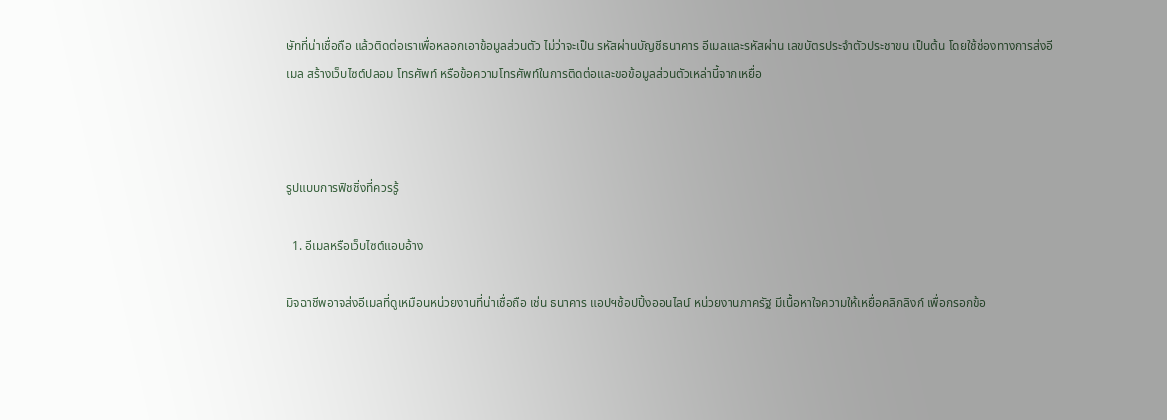ษัทที่น่าเชื่อถือ แล้วติดต่อเราเพื่อหลอกเอาข้อมูลส่วนตัว ไม่ว่าจะเป็น รหัสผ่านบัญชีธนาคาร อีเมลและรหัสผ่าน เลขบัตรประจำตัวประชาขน เป็นต้น โดยใช้ช่องทางการส่งอีเมล สร้างเว็บไซต์ปลอม โทรศัพท์ หรือข้อความโทรศัพท์ในการติดต่อและขอข้อมูลส่วนตัวเหล่านี้จากเหยื่อ



รูปแบบการฟิชชิ่งที่ควรรู้

  1. อีเมลหรือเว็บไซต์แอบอ้าง

มิจฉาชีพอาจส่งอีเมลที่ดูเหมือนหน่วยงานที่น่าเชื่อถือ เช่น ธนาคาร แอปฯช้อปปิ้งออนไลน์ หน่วยงานภาครัฐ มีเนื้อหาใจความให้เหยื่อคลิกลิงก์ เพื่อกรอกข้อ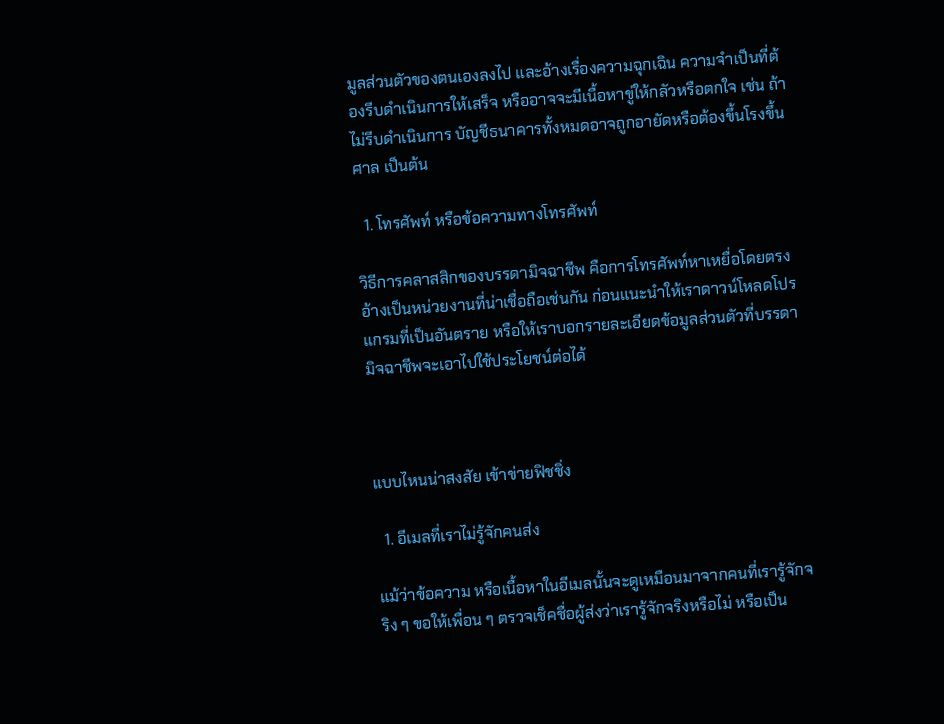มูลส่วนตัวของตนเองลงไป และอ้างเรื่องความฉุกเฉิน ความจำเป็นที่ต้องรีบดำเนินการให้เสร็จ หรืออาจจะมีเนื้อหาขู่ให้กลัวหรือตกใจ เช่น ถ้าไม่รีบดำเนินการ บัญชีธนาคารทั้งหมดอาจถูกอายัดหรือต้องขึ้นโรงขึ้นศาล เป็นต้น

  1. โทรศัพท์ หรือข้อความทางโทรศัพท์

วิธีการคลาสสิกของบรรดามิจฉาชีพ คือการโทรศัพท์หาเหยื่อโดยตรง อ้างเป็นหน่วยงานที่น่าเชื่อถือเช่นกัน ก่อนแนะนำให้เราดาวน์โหลดโปรแกรมที่เป็นอันตราย หรือให้เราบอกรายละเอียดข้อมูลส่วนตัวที่บรรดามิจฉาชีพจะเอาไปใช้ประโยชน์ต่อได้



แบบไหนน่าสงสัย เข้าข่ายฟิชชิ่ง

  1. อีเมลที่เราไม่รู้จักคนส่ง

แม้ว่าข้อความ หรือเนื้อหาในอีเมลนั้นจะดูเหมือนมาจากคนที่เรารู้จักจริง ๆ ขอให้เพื่อน ๆ ตรวจเช็คชื่อผู้ส่งว่าเรารู้จักจริงหรือไม่ หรือเป็น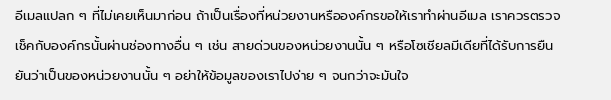อีเมลแปลก ๆ ที่ไม่เคยเห็นมาก่อน ถ้าเป็นเรื่องที่หน่วยงานหรือองค์กรขอให้เราทำผ่านอีเมล เราควรตรวจเช็คกับองค์กรนั้นผ่านช่องทางอื่น ๆ เช่น สายด่วนของหน่วยงานนั้น ๆ หรือโซเชียลมีเดียที่ได้รับการยืนยันว่าเป็นของหน่วยงานนั้น ๆ อย่าให้ข้อมูลของเราไปง่าย ๆ จนกว่าจะมันใจ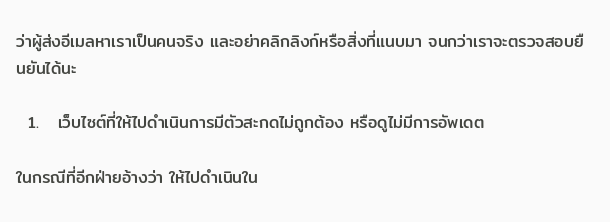ว่าผู้ส่งอีเมลหาเราเป็นคนจริง และอย่าคลิกลิงก์หรือสิ่งที่แนบมา จนกว่าเราจะตรวจสอบยืนยันได้นะ

  1.   เว็บไซต์ที่ให้ไปดำเนินการมีตัวสะกดไม่ถูกต้อง หรือดูไม่มีการอัพเดต

ในกรณีที่อีกฝ่ายอ้างว่า ให้ไปดำเนินใน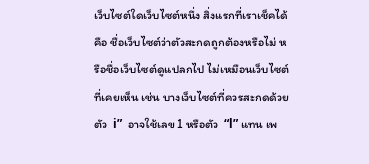เว็บไซต์ใดเว็บไซต์หนึ่ง สิ่งแรกที่เราเช็คได้คือ ชื่อเว็บไซต์ว่าตัวสะกดถูกต้องหรือไม่ หรือชื่อเว็บไซต์ดูแปลกไป ไม่เหมือนเว็บไซต์ที่เคยเห็น เช่น บางเว็บไซต์ที่ควรสะกดด้วยตัว  i”  อาจใช้เลข 1 หรือตัว  “l” แทน เพ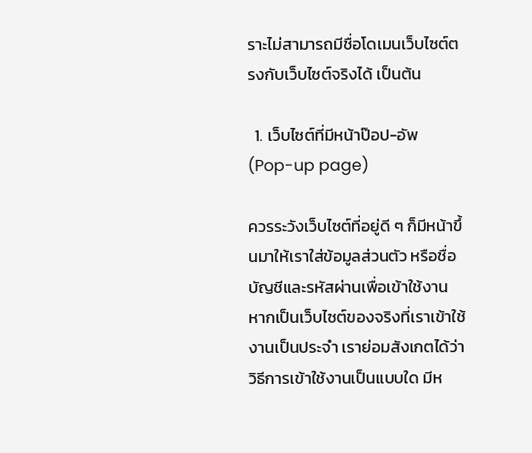ราะไม่สามารถมีชื่อโดเมนเว็บไซต์ตรงกับเว็บไซต์จริงได้ เป็นต้น

  1. เว็บไซต์ที่มีหน้าป๊อป-อัพ (Pop-up page)

ควรระวังเว็บไซต์ที่อยู่ดี ๆ ก็มีหน้าขึ้นมาให้เราใส่ข้อมูลส่วนตัว หรือชื่อบัญชีและรหัสผ่านเพื่อเข้าใช้งาน หากเป็นเว็บไซต์ของจริงที่เราเข้าใช้งานเป็นประจำ เราย่อมสังเกตได้ว่า วิธีการเข้าใช้งานเป็นแบบใด มีห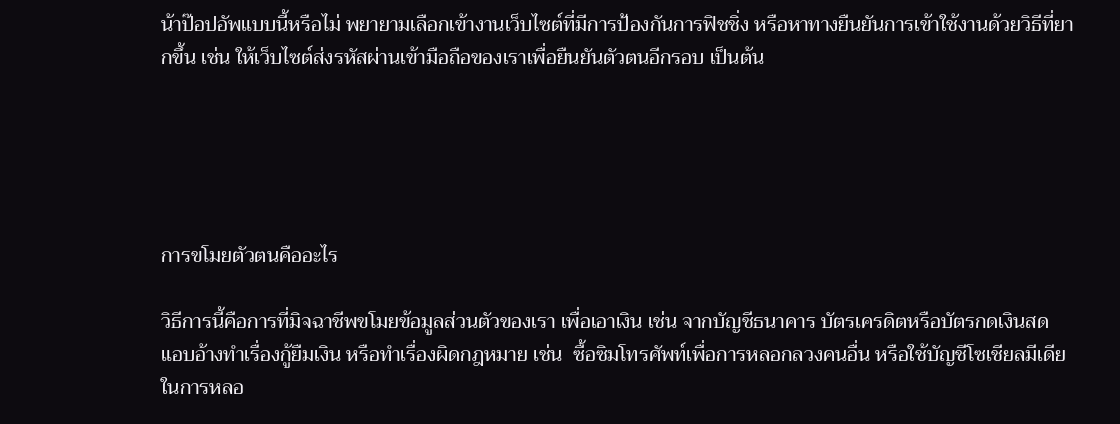น้าป๊อปอัพแบบนี้หรือไม่ พยายามเลือกเข้างานเว็บไซต์ที่มีการป้องกันการฟิชชิ่ง หรือหาทางยืนยันการเข้าใช้งานด้วยวิธีที่ยากขึ้น เช่น ให้เว็บไซต์ส่งรหัสผ่านเข้ามือถือของเราเพื่อยืนยันตัวตนอีกรอบ เป็นต้น





การขโมยตัวตนคืออะไร

วิธีการนี้คือการที่มิจฉาชีพขโมยข้อมูลส่วนตัวของเรา เพื่อเอาเงิน เช่น จากบัญชีธนาคาร บัตรเครดิตหรือบัตรกดเงินสด แอบอ้างทำเรื่องกู้ยืมเงิน หรือทำเรื่องผิดกฎหมาย เช่น  ซื้อซิมโทรศัพท์เพื่อการหลอกลวงคนอื่น หรือใช้บัญชีโซเชียลมีเดียในการหลอ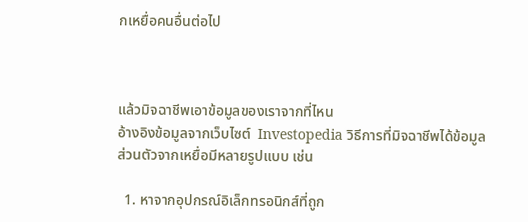กเหยื่อคนอื่นต่อไป



แล้วมิจฉาชีพเอาข้อมูลของเราจากที่ไหน
อ้างอิงข้อมูลจากเว็บไซต์  Investopedia วิธีการที่มิจฉาชีพได้ข้อมูลส่วนตัวจากเหยื่อมีหลายรูปแบบ เช่น

  1. หาจากอุปกรณ์อิเล็กทรอนิกส์ที่ถูก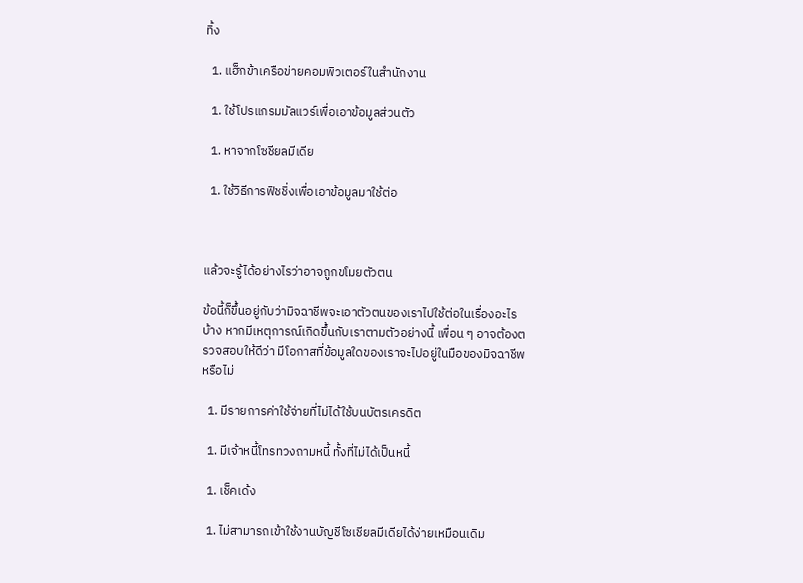ทิ้ง

  1. แฮ็กข้าเครือข่ายคอมพิวเตอร์ในสำนักงาน

  1. ใช้โปรแกรมมัลแวร์เพื่อเอาข้อมูลส่วนตัว

  1. หาจากโซชียลมีเดีย

  1. ใช้วิธีการฟิชชิ่งเพื่อเอาข้อมูลมาใช้ต่อ



แล้วจะรู้ได้อย่างไรว่าอาจถูกขโมยตัวตน

ข้อนี้ก็ขึ้นอยู่กับว่ามิจฉาชีพจะเอาตัวตนของเราไปใช้ต่อในเรื่องอะไรบ้าง หากมีเหตุการณ์เกิดขึ้นกับเราตามตัวอย่างนี้ เพื่อน ๆ อาจต้องตรวจสอบให้ดีว่า มีโอกาสที่ข้อมูลใดของเราจะไปอยู่ในมือของมิจฉาชีพหรือไม่

  1. มีรายการค่าใช้จ่ายที่ไม่ได้ใช้บนบัตรเครดิต

  1. มีเจ้าหนี้โทรทวงถามหนี้ ทั้งที่ไม่ได้เป็นหนี้

  1. เช็คเด้ง

  1. ไม่สามารถเข้าใช้งานบัญชีโซเชียลมีเดียได้ง่ายเหมือนเดิม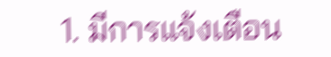1. มีการแจ้งเตือน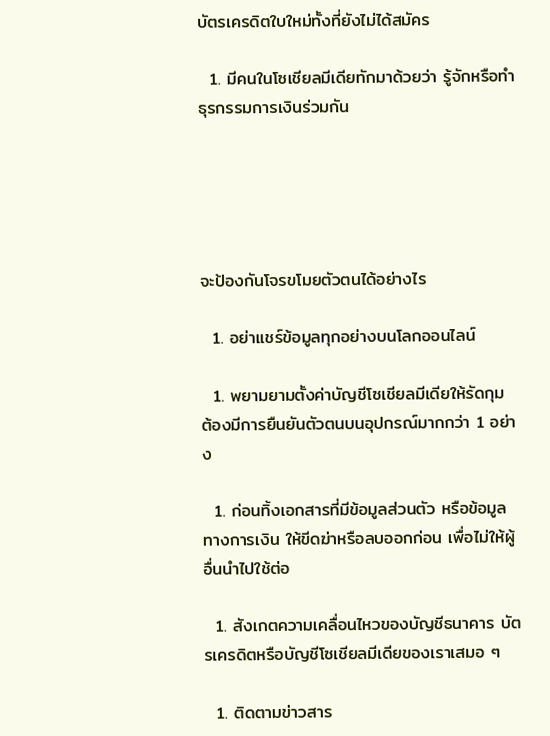บัตรเครดิตใบใหม่ทั้งที่ยังไม่ได้สมัคร

  1. มีคนในโซเชียลมีเดียทักมาด้วยว่า รู้จักหรือทำธุรกรรมการเงินร่วมกัน





จะป้องกันโจรขโมยตัวตนได้อย่างไร

  1. อย่าแชร์ข้อมูลทุกอย่างบนโลกออนไลน์

  1. พยามยามตั้งค่าบัญชีโซเชียลมีเดียให้รัดกุม ต้องมีการยืนยันตัวตนบนอุปกรณ์มากกว่า 1 อย่าง

  1. ก่อนทิ้งเอกสารที่มีข้อมูลส่วนตัว หรือข้อมูลทางการเงิน ให้ขีดฆ่าหรือลบออกก่อน เพื่อไม่ให้ผู้อื่นนำไปใช้ต่อ

  1. สังเกตความเคลื่อนไหวของบัญชีธนาคาร บัตรเครดิตหรือบัญชีโซเชียลมีเดียของเราเสมอ ๆ

  1. ติดตามข่าวสาร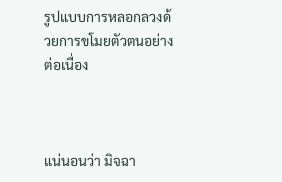รูปแบบการหลอกลวงด้วยการขโมยตัวตนอย่างต่อเนื่อง



แน่นอนว่า มิจฉา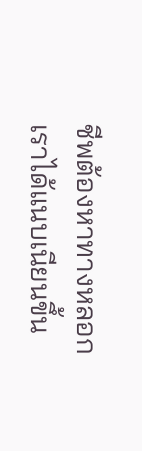ชีพต้องหาทางหลอกเราได้แนบเนียนขึ้น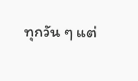ทุกวัน ๆ แต่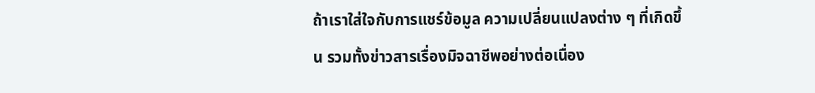ถ้าเราใส่ใจกับการแชร์ข้อมูล ความเปลี่ยนแปลงต่าง ๆ ที่เกิดขึ้น รวมทั้งข่าวสารเรื่องมิจฉาชีพอย่างต่อเนื่อง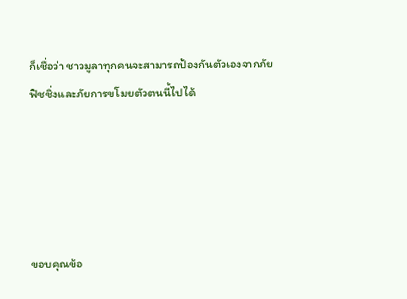ก็เชื่อว่า ชาวมูลาทุกคนจะสามารถป้องกันตัวเองจากภัยฟิชชิ่งและภัยการขโมยตัวตนนี้ไปได้





ขอบคุณข้อ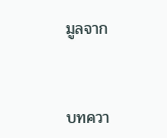มูลจาก



บทควา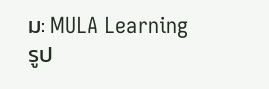ม: MULA Learning
รูป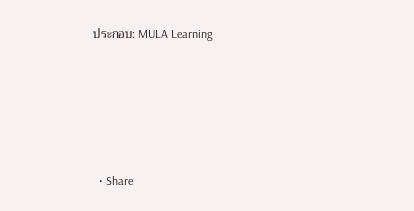ประกอบ: MULA Learning





  • Share